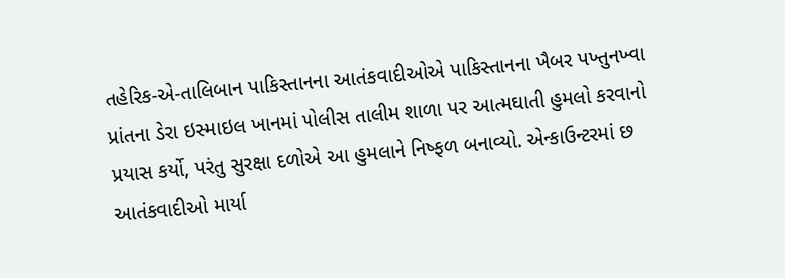તહેરિક-એ-તાલિબાન પાકિસ્તાનના આતંકવાદીઓએ પાકિસ્તાનના ખૈબર પખ્તુનખ્વા પ્રાંતના ડેરા ઇસ્માઇલ ખાનમાં પોલીસ તાલીમ શાળા પર આત્મઘાતી હુમલો કરવાનો પ્રયાસ કર્યો, પરંતુ સુરક્ષા દળોએ આ હુમલાને નિષ્ફળ બનાવ્યો. એન્કાઉન્ટરમાં છ આતંકવાદીઓ માર્યા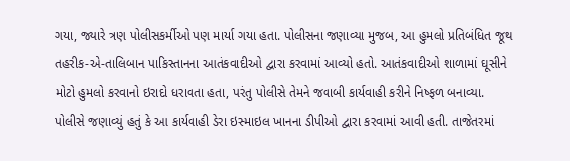ગયા, જ્યારે ત્રણ પોલીસકર્મીઓ પણ માર્યા ગયા હતા. પોલીસના જણાવ્યા મુજબ, આ હુમલો પ્રતિબંધિત જૂથ તહરીક-એ-તાલિબાન પાકિસ્તાનના આતંકવાદીઓ દ્વારા કરવામાં આવ્યો હતો. આતંકવાદીઓ શાળામાં ઘૂસીને મોટો હુમલો કરવાનો ઇરાદો ધરાવતા હતા, પરંતુ પોલીસે તેમને જવાબી કાર્યવાહી કરીને નિષ્ફળ બનાવ્યા.
પોલીસે જણાવ્યું હતું કે આ કાર્યવાહી ડેરા ઇસ્માઇલ ખાનના ડીપીઓ દ્વારા કરવામાં આવી હતી. તાજેતરમાં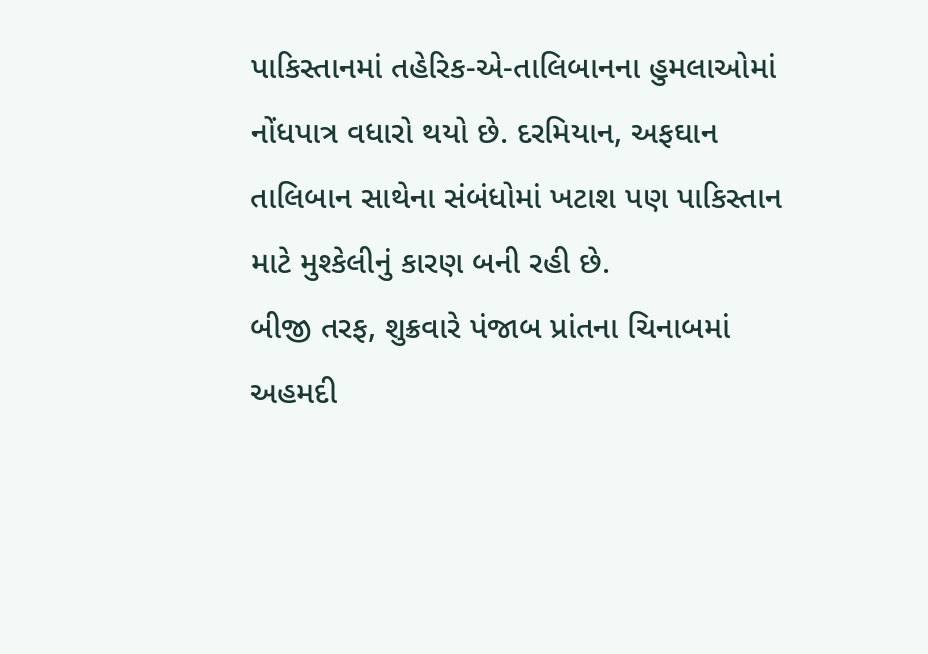પાકિસ્તાનમાં તહેરિક-એ-તાલિબાનના હુમલાઓમાં નોંધપાત્ર વધારો થયો છે. દરમિયાન, અફઘાન તાલિબાન સાથેના સંબંધોમાં ખટાશ પણ પાકિસ્તાન માટે મુશ્કેલીનું કારણ બની રહી છે.
બીજી તરફ, શુક્રવારે પંજાબ પ્રાંતના ચિનાબમાં અહમદી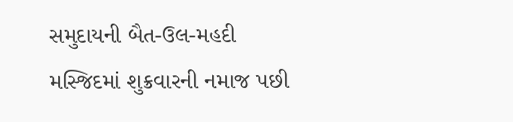સમુદાયની બૈત-ઉલ-મહદી મસ્જિદમાં શુક્રવારની નમાજ પછી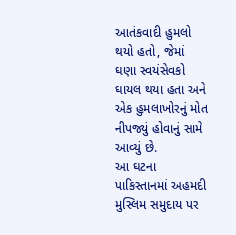આતંકવાદી હુમલો થયો હતો, જેમાં ઘણા સ્વયંસેવકો ઘાયલ થયા હતા અને એક હુમલાખોરનું મોત નીપજ્યું હોવાનું સામે આવ્યું છે.
આ ઘટના પાકિસ્તાનમાં અહમદી મુસ્લિમ સમુદાય પર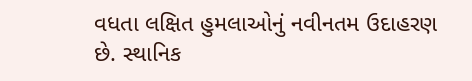વધતા લક્ષિત હુમલાઓનું નવીનતમ ઉદાહરણ છે. સ્થાનિક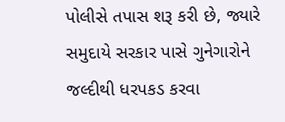પોલીસે તપાસ શરૂ કરી છે, જ્યારે સમુદાયે સરકાર પાસે ગુનેગારોને જલ્દીથી ધરપકડ કરવા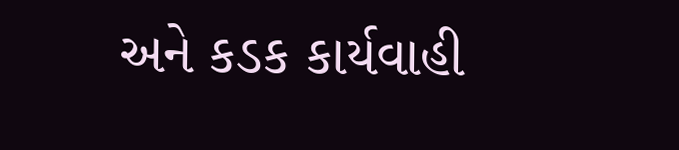અને કડક કાર્યવાહી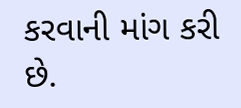કરવાની માંગ કરી છે.